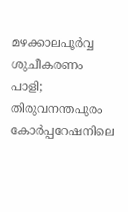മഴക്കാലപൂർവ്വ ശുചീകരണം പാളി; തിരുവനന്തപുരം കോർപ്പറേഷനിലെ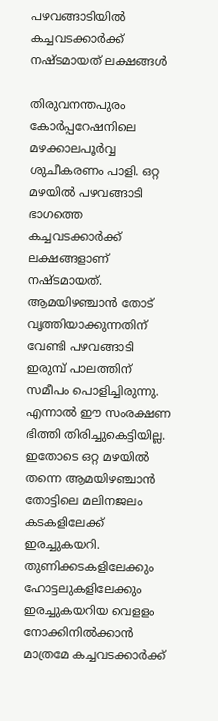പഴവങ്ങാടിയിൽ കച്ചവടക്കാർക്ക് നഷ്ടമായത് ലക്ഷങ്ങൾ

തിരുവനന്തപുരം കോര്‍പ്പറേഷനിലെ മഴക്കാലപൂര്‍വ്വ ശുചീകരണം പാളി. ഒറ്റ മഴയില്‍ പഴവങ്ങാടി ഭാഗത്തെ കച്ചവടക്കാര്‍ക്ക് ലക്ഷങ്ങളാണ് നഷ്ടമായത്. ആമയിഴഞ്ചാന്‍ തോട് വൃത്തിയാക്കുന്നതിന് വേണ്ടി പഴവങ്ങാടി ഇരുമ്പ് പാലത്തിന് സമീപം പൊളിച്ചിരുന്നു. എന്നാല്‍ ഈ സംരക്ഷണ ഭിത്തി തിരിച്ചുകെട്ടിയില്ല. ഇതോടെ ഒറ്റ മഴയില്‍ തന്നെ ആമയിഴഞ്ചാന്‍ തോട്ടിലെ മലിനജലം കടകളിലേക്ക് ഇരച്ചുകയറി. തുണിക്കടകളിലേക്കും ഹോട്ടലുകളിലേക്കും ഇരച്ചുകയറിയ വെളളം നോക്കിനില്‍ക്കാന്‍ മാത്രമേ കച്ചവടക്കാര്‍ക്ക്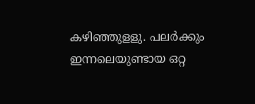കഴിഞ്ഞുളളു. പലര്‍ക്കും ഇന്നലെയുണ്ടായ ഒറ്റ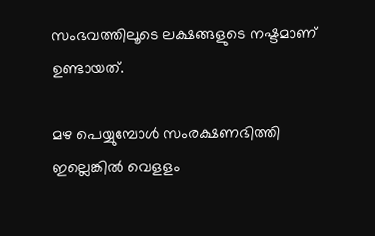സംഭവത്തിലൂടെ ലക്ഷങ്ങളുടെ നഷ്ടമാണ് ഉണ്ടായത്.

മഴ പെയ്യുമ്പോള്‍ സംരക്ഷണഭിത്തി ഇല്ലെങ്കില്‍ വെളളം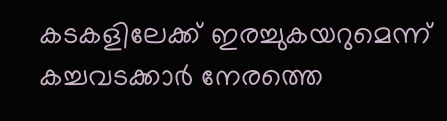കടകളിലേക്ക് ഇരച്ചുകയറുമെന്ന് കച്ചവടക്കാര്‍ നേരത്തെ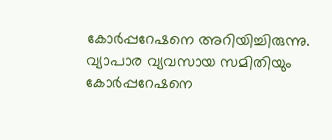കോര്‍പ്പറേഷനെ അറിയിച്ചിരുന്നു. വ്യാപാര വ്യവസായ സമിതിയും കോര്‍പ്പറേഷനെ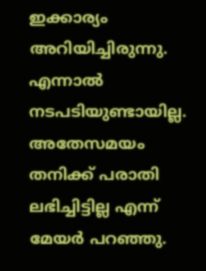ഇക്കാര്യം അറിയിച്ചിരുന്നു. എന്നാല്‍ നടപടിയുണ്ടായില്ല. അതേസമയം തനിക്ക് പരാതി ലഭിച്ചിട്ടില്ല എന്ന് മേയര്‍ പറഞ്ഞു.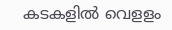കടകളില്‍ വെളളം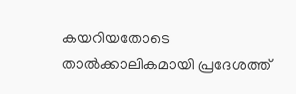കയറിയതോടെ താല്‍ക്കാലികമായി പ്രദേശത്ത്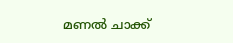മണല്‍ ചാക്ക്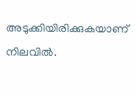അടുക്കിയിരിക്കുകയാണ് നിലവിൽ.